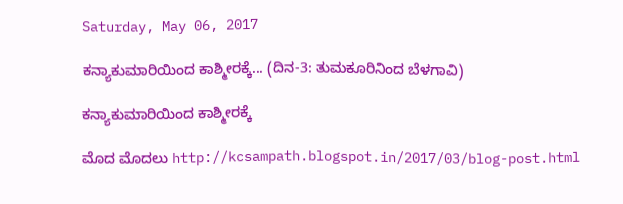Saturday, May 06, 2017

ಕನ್ಯಾಕುಮಾರಿಯಿಂದ ಕಾಶ್ಮೀರಕ್ಕೆ... (ದಿನ-3: ತುಮಕೂರಿನಿಂದ ಬೆಳಗಾವಿ)

ಕನ್ಯಾಕುಮಾರಿಯಿಂದ ಕಾಶ್ಮೀರಕ್ಕೆ

ಮೊದ ಮೊದಲು http://kcsampath.blogspot.in/2017/03/blog-post.html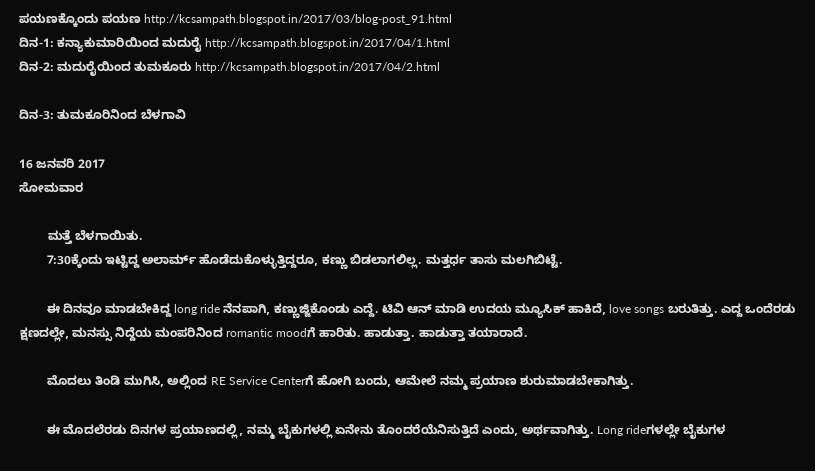ಪಯಣಕ್ಕೊಂದು ಪಯಣ http://kcsampath.blogspot.in/2017/03/blog-post_91.html
ದಿನ-1: ಕನ್ಯಾಕುಮಾರಿಯಿಂದ ಮದುರೈ http://kcsampath.blogspot.in/2017/04/1.html
ದಿನ-2: ಮದುರೈಯಿಂದ ತುಮಕೂರು http://kcsampath.blogspot.in/2017/04/2.html

ದಿನ-3: ತುಮಕೂರಿನಿಂದ ಬೆಳಗಾವಿ

16 ಜನವರಿ 2017
ಸೋಮವಾರ

        ಮತ್ತೆ ಬೆಳಗಾಯಿತು.
        7:30ಕ್ಕೆಂದು ಇಟ್ಟಿದ್ದ ಅಲಾರ್ಮ್ ಹೊಡೆದುಕೊಳ್ಳುತ್ತಿದ್ದರೂ, ಕಣ್ಣು ಬಿಡಲಾಗಲಿಲ್ಲ. ಮತ್ತರ್ಧ ತಾಸು ಮಲಗಿಬಿಟ್ಟೆ.

        ಈ ದಿನವೂ ಮಾಡಬೇಕಿದ್ದ long ride ನೆನಪಾಗಿ, ಕಣ್ಣುಜ್ಜಿಕೊಂಡು ಎದ್ದೆ. ಟಿವಿ ಆನ್ ಮಾಡಿ ಉದಯ ಮ್ಯೂಸಿಕ್ ಹಾಕಿದೆ, love songs ಬರುತಿತ್ತು. ಎದ್ದ ಒಂದೆರಡು ಕ್ಷಣದಲ್ಲೇ, ಮನಸ್ಸು ನಿದ್ದೆಯ ಮಂಪರಿನಿಂದ romantic moodಗೆ ಹಾರಿತು. ಹಾಡುತ್ತಾ. ಹಾಡುತ್ತಾ ತಯಾರಾದೆ.

        ಮೊದಲು ತಿಂಡಿ ಮುಗಿಸಿ, ಅಲ್ಲಿಂದ RE Service Centerಗೆ ಹೋಗಿ ಬಂದು, ಆಮೇಲೆ ನಮ್ಮ ಪ್ರಯಾಣ ಶುರುಮಾಡಬೇಕಾಗಿತ್ತು.

        ಈ ಮೊದಲೆರಡು ದಿನಗಳ ಪ್ರಯಾಣದಲ್ಲಿ, ನಮ್ಮ ಬೈಕುಗಳಲ್ಲಿ ಏನೇನು ತೊಂದರೆಯೆನಿಸುತ್ತಿದೆ ಎಂದು, ಅರ್ಥವಾಗಿತ್ತು. Long rideಗಳಲ್ಲೇ ಬೈಕುಗಳ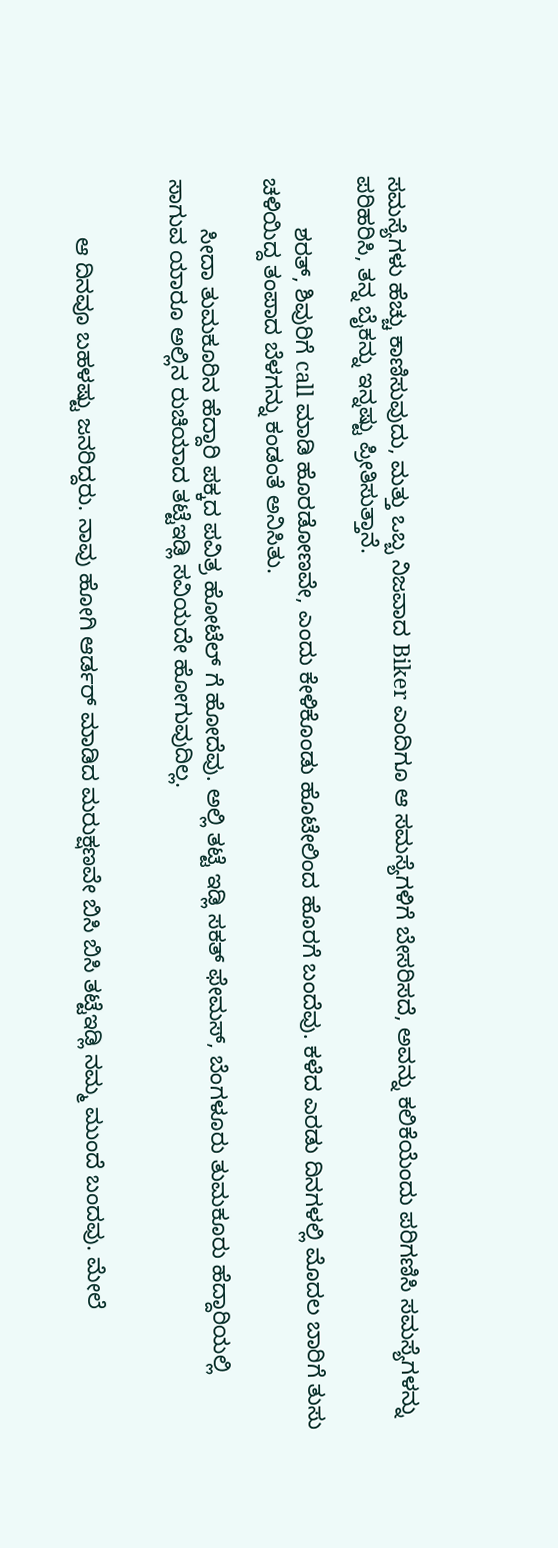ಸಮಸ್ಯೆಗಳು ಹೆಚ್ಚು ಕಾಣಿಸುವುದು, ಮತ್ತು ಒಬ್ಬ ನಿಜವಾದ Biker ಎಂದಿಗೂ ಆ ಸಮಸ್ಯೆಗಳಿಗೆ ಬೇಸರಿಸದೆ, ಅವನ್ನು ಕಲಿಕೆಯೆಂದು ಪರಿಗಣಿಸಿ ಸಮಸ್ಯೆಗಳನ್ನು ಪರಿಹರಿಸಿ, ತನ್ನ ಬೈಕನ್ನು ಇನ್ನಷ್ಟು ಪ್ರೀತಿಸುತ್ತಾನೆ.

        ಶರತ್, ಶಿವುರಿಗೆ call ಮಾಡಿ ಹೊರಡೋಣವೇ, ಎಂದು ಕೇಳಿಕೊಂಡು ಹೊಟೇಲಿಂದ ಹೊರಗೆ ಬಂದೆವು. ಕಳೆದ ಎರಡು ದಿನಗಳಲ್ಲಿ ಮೊದಲ ಬಾರಿಗೆ ತುಸು ಚಳಿಯಿದ್ದ ತಂಪಾದ ಬೆಳಗನ್ನು ಕಂಡಂತೆ ಅನಿಸಿತು.

        ಸೀದಾ ತುಮಕೂರಿನ ಹೆದ್ದಾರಿ ಪಕ್ಕದ ಪವಿತ್ರ ಹೋಟೆಲ್ ಗೆ ಹೋದೆವು. ಅಲ್ಲಿ ತಟ್ಟೆ ಇಡ್ಲಿ ಸಕತ್ ಫೇಮಸ್, ಬೆಂಗಳೂರು ತುಮಕೂರು ಹೆದ್ದಾರಿಯಲ್ಲಿ ಸಾಗುವ ಯಾರೂ ಅಲ್ಲಿನ ರುಚಿಯಾದ ತಟ್ಟೆಇಡ್ಲಿ ಸವಿಯದೇ ಹೋಗುವುದಿಲ್ಲ.


         ಆ ದಿನವೂ ಬಹಳಷ್ಟು ಜನರಿದ್ದರು. ನಾವು ಹೋಗಿ ಆರ್ಡರ್ ಮಾಡಿದ ಮರುಕ್ಷಣವೇ ಬಿಸಿ ಬಿಸಿ ತಟ್ಟೆಇಡ್ಲಿ ನಮ್ಮ ಮುಂದೆ ಬಂದವು. ಮೇಲೆ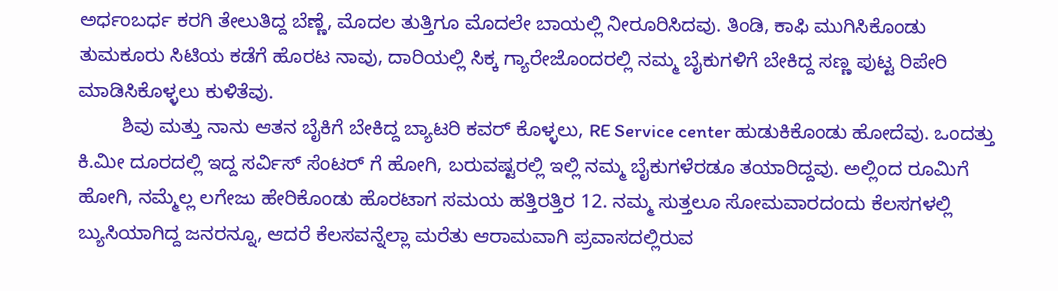ಅರ್ಧಂಬರ್ಧ ಕರಗಿ ತೇಲುತಿದ್ದ ಬೆಣ್ಣೆ, ಮೊದಲ ತುತ್ತಿಗೂ ಮೊದಲೇ ಬಾಯಲ್ಲಿ ನೀರೂರಿಸಿದವು. ತಿಂಡಿ, ಕಾಫಿ ಮುಗಿಸಿಕೊಂಡು ತುಮಕೂರು ಸಿಟಿಯ ಕಡೆಗೆ ಹೊರಟ ನಾವು, ದಾರಿಯಲ್ಲಿ ಸಿಕ್ಕ ಗ್ಯಾರೇಜೊಂದರಲ್ಲಿ ನಮ್ಮ ಬೈಕುಗಳಿಗೆ ಬೇಕಿದ್ದ ಸಣ್ಣ ಪುಟ್ಟ ರಿಪೇರಿ ಮಾಡಿಸಿಕೊಳ್ಳಲು ಕುಳಿತೆವು.
        ಶಿವು ಮತ್ತು ನಾನು ಆತನ ಬೈಕಿಗೆ ಬೇಕಿದ್ದ ಬ್ಯಾಟರಿ ಕವರ್ ಕೊಳ್ಳಲು, RE Service center ಹುಡುಕಿಕೊಂಡು ಹೋದೆವು. ಒಂದತ್ತು ಕಿ.ಮೀ ದೂರದಲ್ಲಿ ಇದ್ದ ಸರ್ವಿಸ್ ಸೆಂಟರ್ ಗೆ ಹೋಗಿ, ಬರುವಷ್ಟರಲ್ಲಿ ಇಲ್ಲಿ ನಮ್ಮ ಬೈಕುಗಳೆರಡೂ ತಯಾರಿದ್ದವು. ಅಲ್ಲಿಂದ ರೂಮಿಗೆ ಹೋಗಿ, ನಮ್ಮೆಲ್ಲ ಲಗೇಜು ಹೇರಿಕೊಂಡು ಹೊರಟಾಗ ಸಮಯ ಹತ್ತಿರತ್ತಿರ 12. ನಮ್ಮ ಸುತ್ತಲೂ ಸೋಮವಾರದಂದು ಕೆಲಸಗಳಲ್ಲಿ ಬ್ಯುಸಿಯಾಗಿದ್ದ ಜನರನ್ನೂ, ಆದರೆ ಕೆಲಸವನ್ನೆಲ್ಲಾ ಮರೆತು ಆರಾಮವಾಗಿ ಪ್ರವಾಸದಲ್ಲಿರುವ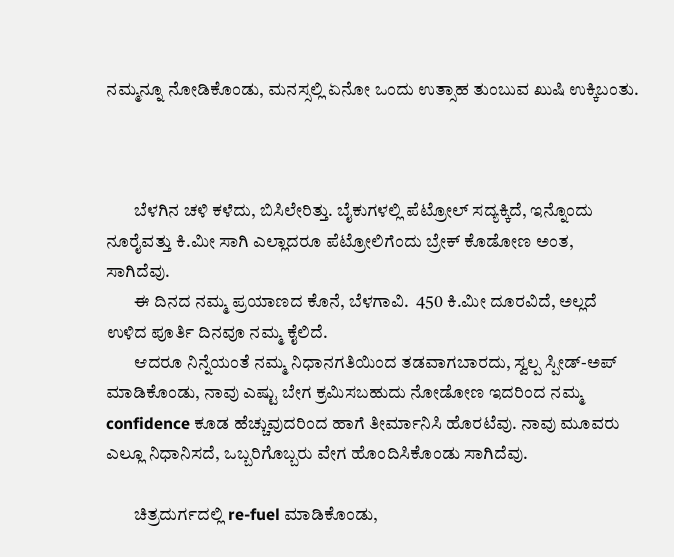ನಮ್ಮನ್ನೂ ನೋಡಿಕೊಂಡು, ಮನಸ್ಸಲ್ಲಿ ಏನೋ ಒಂದು ಉತ್ಸಾಹ ತುಂಬುವ ಖುಷಿ ಉಕ್ಕಿಬಂತು.



        ಬೆಳಗಿನ ಚಳಿ ಕಳೆದು, ಬಿಸಿಲೇರಿತ್ತು. ಬೈಕುಗಳಲ್ಲಿ ಪೆಟ್ರೋಲ್ ಸದ್ಯಕ್ಕಿದೆ, ಇನ್ನೊಂದು ನೂರೈವತ್ತು ಕಿ.ಮೀ ಸಾಗಿ ಎಲ್ಲಾದರೂ ಪೆಟ್ರೋಲಿಗೆಂದು ಬ್ರೇಕ್ ಕೊಡೋಣ ಅಂತ, ಸಾಗಿದೆವು.
        ಈ ದಿನದ ನಮ್ಮ ಪ್ರಯಾಣದ ಕೊನೆ, ಬೆಳಗಾವಿ.  450 ಕಿ.ಮೀ ದೂರವಿದೆ, ಅಲ್ಲದೆ ಉಳಿದ ಪೂರ್ತಿ ದಿನವೂ ನಮ್ಮ ಕೈಲಿದೆ.
        ಆದರೂ ನಿನ್ನೆಯಂತೆ ನಮ್ಮ ನಿಧಾನಗತಿಯಿಂದ ತಡವಾಗಬಾರದು, ಸ್ವಲ್ಪ ಸ್ಪೀಡ್-ಅಪ್ ಮಾಡಿಕೊಂಡು, ನಾವು ಎಷ್ಟು ಬೇಗ ಕ್ರಮಿಸಬಹುದು ನೋಡೋಣ ಇದರಿಂದ ನಮ್ಮ confidence ಕೂಡ ಹೆಚ್ಚುವುದರಿಂದ ಹಾಗೆ ತೀರ್ಮಾನಿಸಿ ಹೊರಟೆವು. ನಾವು ಮೂವರು ಎಲ್ಲೂ ನಿಧಾನಿಸದೆ, ಒಬ್ಬರಿಗೊಬ್ಬರು ವೇಗ ಹೊಂದಿಸಿಕೊಂಡು ಸಾಗಿದೆವು.

        ಚಿತ್ರದುರ್ಗದಲ್ಲಿ re-fuel ಮಾಡಿಕೊಂಡು,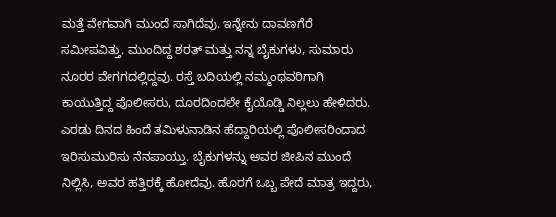ಮತ್ತೆ ವೇಗವಾಗಿ ಮುಂದೆ ಸಾಗಿದೆವು. ಇನ್ನೇನು ದಾವಣಗೆರೆ ಸಮೀಪವಿತ್ತು. ಮುಂದಿದ್ದ ಶರತ್ ಮತ್ತು ನನ್ನ ಬೈಕುಗಳು, ಸುಮಾರು ನೂರರ ವೇಗಗದಲ್ಲಿದ್ದವು. ರಸ್ತೆ ಬದಿಯಲ್ಲಿ ನಮ್ಮಂಥವರಿಗಾಗಿ ಕಾಯುತ್ತಿದ್ದ ಪೊಲೀಸರು, ದೂರದಿಂದಲೇ ಕೈಯೊಡ್ಡಿ ನಿಲ್ಲಲು ಹೇಳಿದರು. ಎರಡು ದಿನದ ಹಿಂದೆ ತಮಿಳುನಾಡಿನ ಹೆದ್ದಾರಿಯಲ್ಲಿ ಪೊಲೀಸರಿಂದಾದ ಇರಿಸುಮುರಿಸು ನೆನಪಾಯ್ತು. ಬೈಕುಗಳನ್ನು ಅವರ ಜೀಪಿನ ಮುಂದೆ ನಿಲ್ಲಿಸಿ, ಅವರ ಹತ್ತಿರಕ್ಕೆ ಹೋದೆವು. ಹೊರಗೆ ಒಬ್ಬ ಪೇದೆ ಮಾತ್ರ ಇದ್ದರು,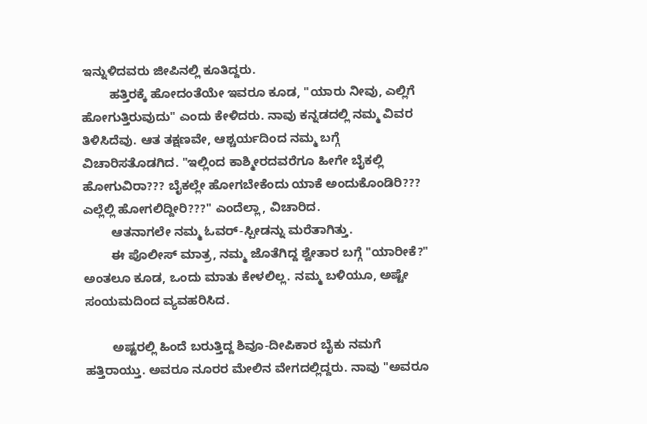ಇನ್ನುಳಿದವರು ಜೀಪಿನಲ್ಲಿ ಕೂತಿದ್ದರು.
        ಹತ್ತಿರಕ್ಕೆ ಹೋದಂತೆಯೇ ಇವರೂ ಕೂಡ, "ಯಾರು ನೀವು, ಎಲ್ಲಿಗೆ ಹೋಗುತ್ತಿರುವುದು" ಎಂದು ಕೇಳಿದರು. ನಾವು ಕನ್ನಡದಲ್ಲಿ ನಮ್ಮ ವಿವರ ತಿಳಿಸಿದೆವು. ಆತ ತಕ್ಷಣವೇ, ಆಶ್ಚರ್ಯದಿಂದ ನಮ್ಮ ಬಗ್ಗೆ ವಿಚಾರಿಸತೊಡಗಿದ. "ಇಲ್ಲಿಂದ ಕಾಶ್ಮೀರದವರೆಗೂ ಹೀಗೇ ಬೈಕಲ್ಲಿ ಹೋಗುವಿರಾ??? ಬೈಕಲ್ಲೇ ಹೋಗಬೇಕೆಂದು ಯಾಕೆ ಅಂದುಕೊಂಡಿರಿ??? ಎಲ್ಲೆಲ್ಲಿ ಹೋಗಲಿದ್ದೀರಿ???" ಎಂದೆಲ್ಲಾ, ವಿಚಾರಿದ.
        ಆತನಾಗಲೇ ನಮ್ಮ ಓವರ್-ಸ್ಪೀಡನ್ನು ಮರೆತಾಗಿತ್ತು.
        ಈ ಪೊಲೀಸ್ ಮಾತ್ರ, ನಮ್ಮ ಜೊತೆಗಿದ್ದ ಶ್ವೇತಾರ ಬಗ್ಗೆ "ಯಾರೀಕೆ?" ಅಂತಲೂ ಕೂಡ, ಒಂದು ಮಾತು ಕೇಳಲಿಲ್ಲ. ನಮ್ಮ ಬಳಿಯೂ, ಅಷ್ಟೇ ಸಂಯಮದಿಂದ ವ್ಯವಹರಿಸಿದ.

        ಅಷ್ಟರಲ್ಲಿ ಹಿಂದೆ ಬರುತ್ತಿದ್ದ ಶಿವೂ-ದೀಪಿಕಾರ ಬೈಕು ನಮಗೆ ಹತ್ತಿರಾಯ್ತು. ಅವರೂ ನೂರರ ಮೇಲಿನ ವೇಗದಲ್ಲಿದ್ದರು. ನಾವು "ಅವರೂ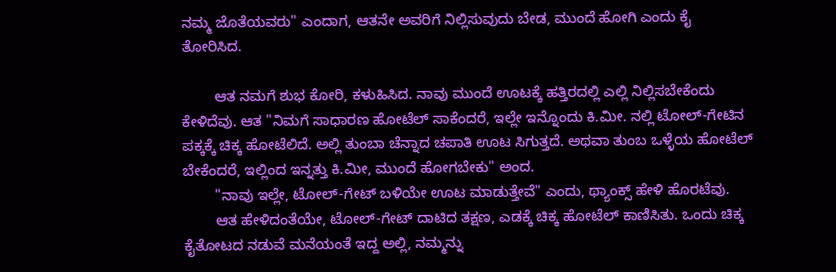ನಮ್ಮ ಜೊತೆಯವರು" ಎಂದಾಗ, ಆತನೇ ಅವರಿಗೆ ನಿಲ್ಲಿಸುವುದು ಬೇಡ, ಮುಂದೆ ಹೋಗಿ ಎಂದು ಕೈ ತೋರಿಸಿದ.

        ಆತ ನಮಗೆ ಶುಭ ಕೋರಿ, ಕಳುಹಿಸಿದ. ನಾವು ಮುಂದೆ ಊಟಕ್ಕೆ ಹತ್ತಿರದಲ್ಲಿ ಎಲ್ಲಿ ನಿಲ್ಲಿಸಬೇಕೆಂದು ಕೇಳಿದೆವು. ಆತ "ನಿಮಗೆ ಸಾಧಾರಣ ಹೋಟೆಲ್ ಸಾಕೆಂದರೆ, ಇಲ್ಲೇ ಇನ್ನೊಂದು ಕಿ.ಮೀ. ನಲ್ಲಿ ಟೋಲ್-ಗೇಟಿನ ಪಕ್ಕಕ್ಕೆ ಚಿಕ್ಕ ಹೋಟೆಲಿದೆ. ಅಲ್ಲಿ ತುಂಬಾ ಚೆನ್ನಾದ ಚಪಾತಿ ಊಟ ಸಿಗುತ್ತದೆ. ಅಥವಾ ತುಂಬ ಒಳ್ಳೆಯ ಹೋಟೆಲ್ ಬೇಕೆಂದರೆ, ಇಲ್ಲಿಂದ ಇನ್ನತ್ತು ಕಿ.ಮೀ, ಮುಂದೆ ಹೋಗಬೇಕು" ಅಂದ.
        "ನಾವು ಇಲ್ಲೇ, ಟೋಲ್-ಗೇಟ್ ಬಳಿಯೇ ಊಟ ಮಾಡುತ್ತೇವೆ" ಎಂದು, ಥ್ಯಾಂಕ್ಸ್ ಹೇಳಿ ಹೊರಟೆವು.
        ಆತ ಹೇಳಿದಂತೆಯೇ, ಟೋಲ್-ಗೇಟ್ ದಾಟಿದ ತಕ್ಷಣ, ಎಡಕ್ಕೆ ಚಿಕ್ಕ ಹೋಟೆಲ್ ಕಾಣಿಸಿತು. ಒಂದು ಚಿಕ್ಕ ಕೈತೋಟದ ನಡುವೆ ಮನೆಯಂತೆ ಇದ್ದ ಅಲ್ಲಿ, ನಮ್ಮನ್ನು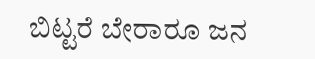ಬಿಟ್ಟರೆ ಬೇರಾರೂ ಜನ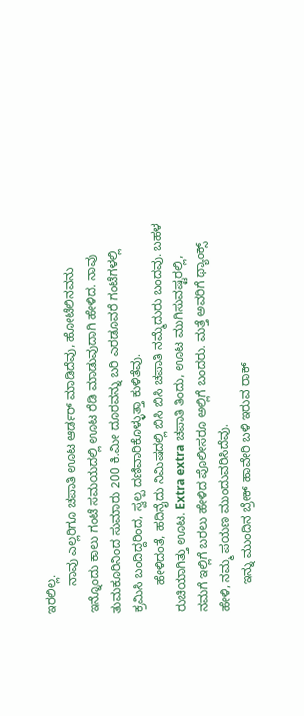ಇರಲಿಲ್ಲ.
        ನಾವು ಎಲ್ಲರಿಗೂ ಚಪಾತಿ ಊಟ ಆರ್ಡರ್ ಮಾಡಿದೆವು, ಹೋಟೆಲಿನವನು ಇನ್ನೊಂದು ಕಾಲು ಗಂಟೆ ಸಮಯದಲ್ಲಿ ಊಟ ರೆಡಿ ಮಾಡುವುದಾಗಿ ಹೇಳಿದ. ನಾವು ತುಮಕೂರಿನಿಂದ ಸುಮಾರು 200 ಕಿ.ಮೀ ದೂರವನ್ನು ಬರಿ ಎರಡೂವರೆ ಗಂಟೆಗಳಲ್ಲಿ ಕ್ರಮಿಸಿ ಬಂದಿದ್ದರಿಂದ, ಸ್ವಲ್ಪ ದಣಿವಾರಿಕೊಳ್ಳುತ್ತಾ ಕುಳಿತೆವು.
        ಹೇಳಿದಂತೆ, ಹದಿನೈದು ನಿಮಿಷದಲ್ಲಿ ಬಿಸಿ ಬಿಸಿ ಚಪಾತಿ ನಮ್ಮೆದುರು ಬಂದವು. ಬಹಳ ರುಚಿಯಾಗಿತ್ತು ಊಟ. Extra extra ಚಪಾತಿ ತಿಂದು, ಊಟ ಮುಗಿಸುವಷ್ಟರಲ್ಲಿ, ನಮಗೆ ಇಲ್ಲಿಗೆ ಬರಲು ಹೇಳಿದ ಪೊಲೀಸರೂ ಅಲ್ಲಿಗೆ ಬಂದರು. ಮತ್ತೆ ಅವರಿಗೆ ಥ್ಯಾಂಕ್ಸ್ ಹೇಳಿ, ನಮ್ಮ ಪಯಣ ಮುಂದುವರಿಸಿದೆವು.
        ಇನ್ನು ಮುಂದಿನ ಬ್ರೇಕ್ ಹಾವೇರಿ ಬಳಿ ಇರುವ ರಾಕ್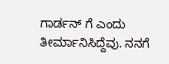ಗಾರ್ಡನ್ ಗೆ ಎಂದು ತೀರ್ಮಾನಿಸಿದ್ದೆವು. ನನಗೆ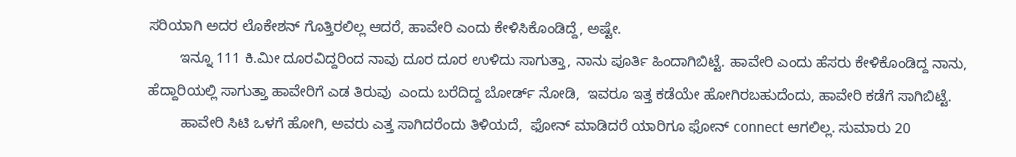ಸರಿಯಾಗಿ ಅದರ ಲೊಕೇಶನ್ ಗೊತ್ತಿರಲಿಲ್ಲ ಆದರೆ, ಹಾವೇರಿ ಎಂದು ಕೇಳಿಸಿಕೊಂಡಿದ್ದೆ, ಅಷ್ಟೇ.
        ಇನ್ನೂ 111 ಕಿ.ಮೀ ದೂರವಿದ್ದರಿಂದ ನಾವು ದೂರ ದೂರ ಉಳಿದು ಸಾಗುತ್ತಾ, ನಾನು ಪೂರ್ತಿ ಹಿಂದಾಗಿಬಿಟ್ಟೆ. ಹಾವೇರಿ ಎಂದು ಹೆಸರು ಕೇಳಿಕೊಂಡಿದ್ದ ನಾನು, ಹೆದ್ದಾರಿಯಲ್ಲಿ ಸಾಗುತ್ತಾ ಹಾವೇರಿಗೆ ಎಡ ತಿರುವು  ಎಂದು ಬರೆದಿದ್ದ ಬೋರ್ಡ್ ನೋಡಿ,  ಇವರೂ ಇತ್ತ ಕಡೆಯೇ ಹೋಗಿರಬಹುದೆಂದು, ಹಾವೇರಿ ಕಡೆಗೆ ಸಾಗಿಬಿಟ್ಟೆ.
        ಹಾವೇರಿ ಸಿಟಿ ಒಳಗೆ ಹೋಗಿ, ಅವರು ಎತ್ತ ಸಾಗಿದರೆಂದು ತಿಳಿಯದೆ,  ಫೋನ್ ಮಾಡಿದರೆ ಯಾರಿಗೂ ಫೋನ್ connect ಆಗಲಿಲ್ಲ. ಸುಮಾರು 20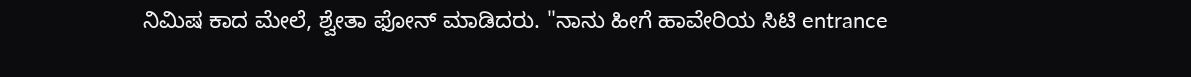ನಿಮಿಷ ಕಾದ ಮೇಲೆ, ಶ್ವೇತಾ ಫೋನ್ ಮಾಡಿದರು. "ನಾನು ಹೀಗೆ ಹಾವೇರಿಯ ಸಿಟಿ entrance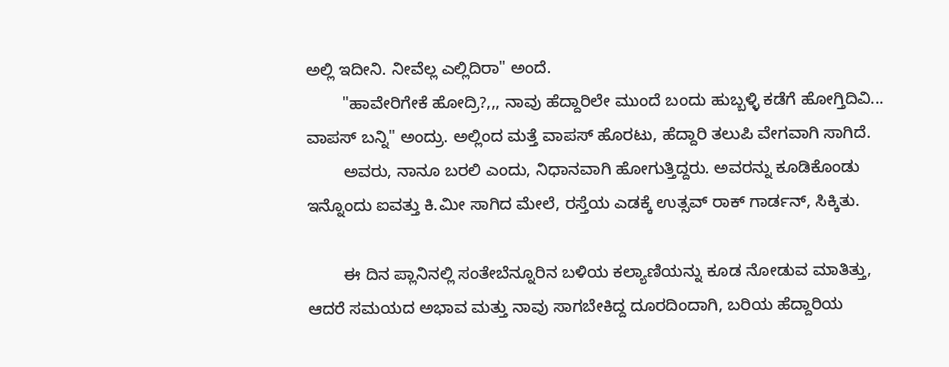ಅಲ್ಲಿ ಇದೀನಿ. ನೀವೆಲ್ಲ ಎಲ್ಲಿದಿರಾ" ಅಂದೆ.
        "ಹಾವೇರಿಗೇಕೆ ಹೋದ್ರಿ?,,, ನಾವು ಹೆದ್ದಾರಿಲೇ ಮುಂದೆ ಬಂದು ಹುಬ್ಬಳ್ಳಿ ಕಡೆಗೆ ಹೋಗ್ತಿದಿವಿ... ವಾಪಸ್ ಬನ್ನಿ" ಅಂದ್ರು. ಅಲ್ಲಿಂದ ಮತ್ತೆ ವಾಪಸ್ ಹೊರಟು, ಹೆದ್ದಾರಿ ತಲುಪಿ ವೇಗವಾಗಿ ಸಾಗಿದೆ.
        ಅವರು, ನಾನೂ ಬರಲಿ ಎಂದು, ನಿಧಾನವಾಗಿ ಹೋಗುತ್ತಿದ್ದರು. ಅವರನ್ನು ಕೂಡಿಕೊಂಡು ಇನ್ನೊಂದು ಐವತ್ತು ಕಿ.ಮೀ ಸಾಗಿದ ಮೇಲೆ, ರಸ್ತೆಯ ಎಡಕ್ಕೆ ಉತ್ಸವ್ ರಾಕ್ ಗಾರ್ಡನ್, ಸಿಕ್ಕಿತು.

        ಈ ದಿನ ಪ್ಲಾನಿನಲ್ಲಿ ಸಂತೇಬೆನ್ನೂರಿನ ಬಳಿಯ ಕಲ್ಯಾಣಿಯನ್ನು ಕೂಡ ನೋಡುವ ಮಾತಿತ್ತು, ಆದರೆ ಸಮಯದ ಅಭಾವ ಮತ್ತು ನಾವು ಸಾಗಬೇಕಿದ್ದ ದೂರದಿಂದಾಗಿ, ಬರಿಯ ಹೆದ್ದಾರಿಯ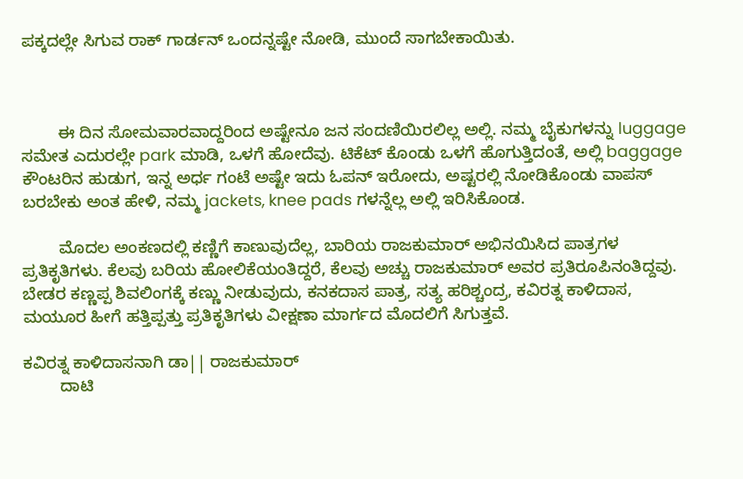ಪಕ್ಕದಲ್ಲೇ ಸಿಗುವ ರಾಕ್ ಗಾರ್ಡನ್ ಒಂದನ್ನಷ್ಟೇ ನೋಡಿ, ಮುಂದೆ ಸಾಗಬೇಕಾಯಿತು.



        ಈ ದಿನ ಸೋಮವಾರವಾದ್ದರಿಂದ ಅಷ್ಟೇನೂ ಜನ ಸಂದಣಿಯಿರಲಿಲ್ಲ ಅಲ್ಲಿ. ನಮ್ಮ ಬೈಕುಗಳನ್ನು luggage ಸಮೇತ ಎದುರಲ್ಲೇ park ಮಾಡಿ, ಒಳಗೆ ಹೋದೆವು. ಟಿಕೆಟ್ ಕೊಂಡು ಒಳಗೆ ಹೊಗುತ್ತಿದಂತೆ, ಅಲ್ಲಿ baggage ಕೌಂಟರಿನ ಹುಡುಗ, ಇನ್ನ ಅರ್ಧ ಗಂಟೆ ಅಷ್ಟೇ ಇದು ಓಪನ್ ಇರೋದು, ಅಷ್ಟರಲ್ಲಿ ನೋಡಿಕೊಂಡು ವಾಪಸ್ ಬರಬೇಕು ಅಂತ ಹೇಳಿ, ನಮ್ಮ jackets, knee pads ಗಳನ್ನೆಲ್ಲ ಅಲ್ಲಿ ಇರಿಸಿಕೊಂಡ.

        ಮೊದಲ ಅಂಕಣದಲ್ಲಿ ಕಣ್ಣಿಗೆ ಕಾಣುವುದೆಲ್ಲ, ಬಾರಿಯ ರಾಜಕುಮಾರ್ ಅಭಿನಯಿಸಿದ ಪಾತ್ರಗಳ ಪ್ರತಿಕೃತಿಗಳು. ಕೆಲವು ಬರಿಯ ಹೋಲಿಕೆಯಂತಿದ್ದರೆ, ಕೆಲವು ಅಚ್ಚು ರಾಜಕುಮಾರ್ ಅವರ ಪ್ರತಿರೂಪಿನಂತಿದ್ದವು. ಬೇಡರ ಕಣ್ಣಪ್ಪ ಶಿವಲಿಂಗಕ್ಕೆ ಕಣ್ಣು ನೀಡುವುದು, ಕನಕದಾಸ ಪಾತ್ರ, ಸತ್ಯ ಹರಿಶ್ಚಂದ್ರ, ಕವಿರತ್ನ ಕಾಳಿದಾಸ, ಮಯೂರ ಹೀಗೆ ಹತ್ತಿಪ್ಪತ್ತು ಪ್ರತಿಕೃತಿಗಳು ವೀಕ್ಷಣಾ ಮಾರ್ಗದ ಮೊದಲಿಗೆ ಸಿಗುತ್ತವೆ.

ಕವಿರತ್ನ ಕಾಳಿದಾಸನಾಗಿ ಡಾ|| ರಾಜಕುಮಾರ್
        ದಾಟಿ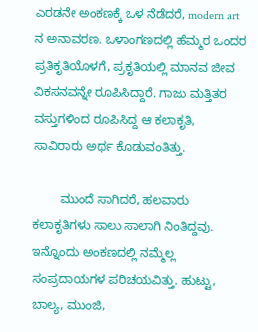ಎರಡನೇ ಅಂಕಣಕ್ಕೆ ಒಳ ನೆಡೆದರೆ, modern art ನ ಅನಾವರಣ. ಒಳಾಂಗಣದಲ್ಲಿ ಹೆಮ್ಮರ ಒಂದರ ಪ್ರತಿಕೃತಿಯೊಳಗೆ, ಪ್ರಕೃತಿಯಲ್ಲಿ ಮಾನವ ಜೀವ ವಿಕಸನವನ್ನೇ ರೂಪಿಸಿದ್ದಾರೆ. ಗಾಜು ಮತ್ತಿತರ ವಸ್ತುಗಳಿಂದ ರೂಪಿಸಿದ್ದ ಆ ಕಲಾಕೃತಿ, ಸಾವಿರಾರು ಅರ್ಥ ಕೊಡುವಂತಿತ್ತು.

        ಮುಂದೆ ಸಾಗಿದರೆ, ಹಲವಾರು ಕಲಾಕೃತಿಗಳು ಸಾಲು ಸಾಲಾಗಿ ನಿಂತಿದ್ದವು. ಇನ್ನೊಂದು ಅಂಕಣದಲ್ಲಿ ನಮ್ಮೆಲ್ಲ ಸಂಪ್ರದಾಯಗಳ ಪರಿಚಯವಿತ್ತು. ಹುಟ್ಟು, ಬಾಲ್ಯ, ಮುಂಜಿ,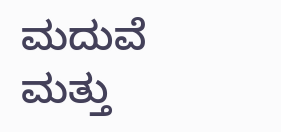ಮದುವೆ ಮತ್ತು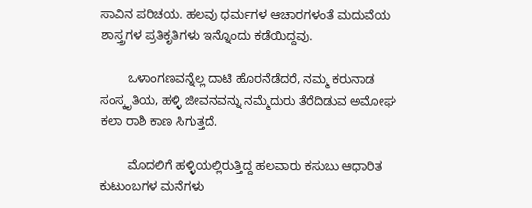ಸಾವಿನ ಪರಿಚಯ. ಹಲವು ಧರ್ಮಗಳ ಆಚಾರಗಳಂತೆ ಮದುವೆಯ ಶಾಸ್ತ್ರಗಳ ಪ್ರತಿಕೃತಿಗಳು ಇನ್ನೊಂದು ಕಡೆಯಿದ್ದವು.

        ಒಳಾಂಗಣವನ್ನೆಲ್ಲ ದಾಟಿ ಹೊರನೆಡೆದರೆ, ನಮ್ಮ ಕರುನಾಡ ಸಂಸ್ಕೃತಿಯ, ಹಳ್ಳಿ ಜೀವನವನ್ನು ನಮ್ಮೆದುರು ತೆರೆದಿಡುವ ಅಮೋಘ ಕಲಾ ರಾಶಿ ಕಾಣ ಸಿಗುತ್ತದೆ.

        ಮೊದಲಿಗೆ ಹಳ್ಳಿಯಲ್ಲಿರುತ್ತಿದ್ದ ಹಲವಾರು ಕಸುಬು ಆಧಾರಿತ ಕುಟುಂಬಗಳ ಮನೆಗಳು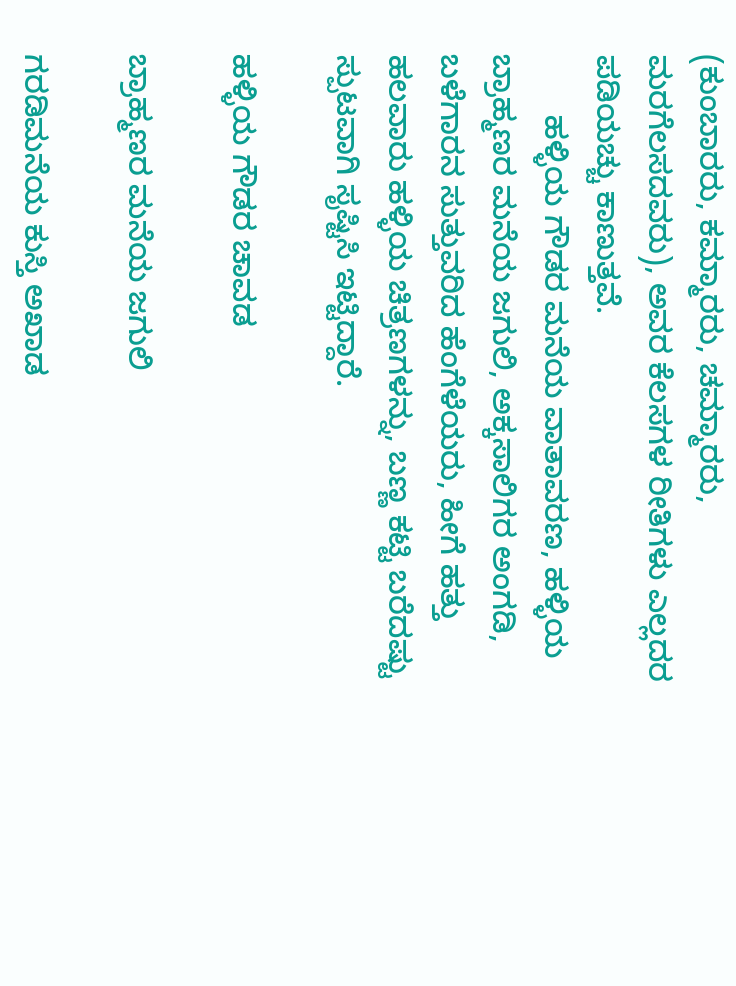(ಕುಂಬಾರರು, ಕಮ್ಮಾರರು, ಚಮ್ಮಾರರು, ಮರಗೆಲಸದವರು), ಅವರ ಕೆಲಸಗಳ ರೀತಿಗಳು ಎಲ್ಲದರ ಪಡಿಯಚ್ಚು ಕಾಣುತ್ತವೆ.
       ಹಳ್ಳಿಯ ಗೌಡರ ಮನೆಯ ವಾತಾವರಣ, ಹಳ್ಳಿಯ ಬ್ರಾಹ್ಮಣರ ಮನೆಯ ಜಗುಲಿ, ಅಕ್ಕಸಾಲಿಗರ ಅಂಗಡಿ, ಬಳೆಗಾರನ ಸುತ್ತುವರಿದ ಹೆಂಗೆಳೆಯರು, ಹೀಗೆ ಹತ್ತು ಹಲವಾರು ಹಳ್ಳಿಯ ಚಿತ್ರಣಗಳನ್ನು, ಬಣ್ಣ ಕಟ್ಟಿ ಬರೆದಷ್ಟು ಸ್ಪುಟವಾಗಿ ಸೃಷ್ಟಿಸಿ ಇಟ್ಟಿದ್ದಾರೆ.

ಹಳ್ಳಿಯ ಗೌಡರ ಚಾವಡ

ಬ್ರಾಹ್ಮಣರ ಮನೆಯ ಜಗುಲಿ

ಗರಡಿಮನೆಯ ಕುಸ್ತಿ ಅಖಾಡ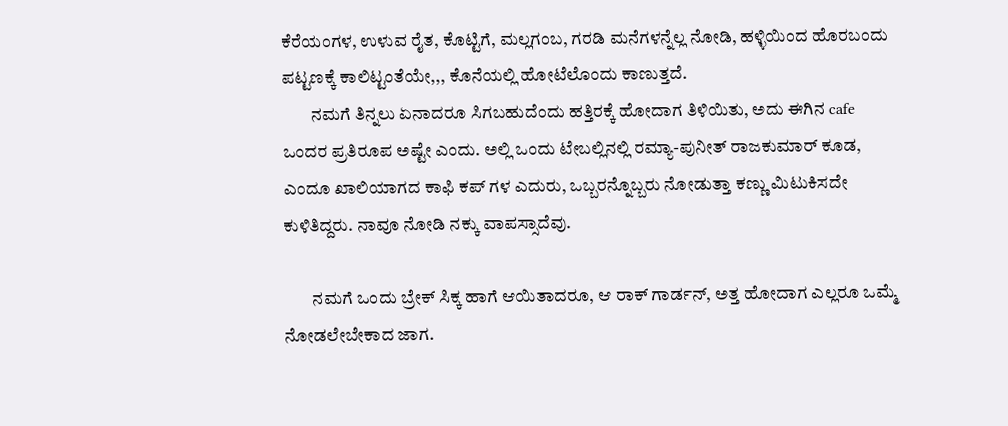ಕೆರೆಯಂಗಳ, ಉಳುವ ರೈತ, ಕೊಟ್ಟಿಗೆ, ಮಲ್ಲಗಂಬ, ಗರಡಿ ಮನೆಗಳನ್ನೆಲ್ಲ ನೋಡಿ, ಹಳ್ಳಿಯಿಂದ ಹೊರಬಂದು ಪಟ್ಟಣಕ್ಕೆ ಕಾಲಿಟ್ಟಂತೆಯೇ,,, ಕೊನೆಯಲ್ಲಿ ಹೋಟೆಲೊಂದು ಕಾಣುತ್ತದೆ.
        ನಮಗೆ ತಿನ್ನಲು ಏನಾದರೂ ಸಿಗಬಹುದೆಂದು ಹತ್ತಿರಕ್ಕೆ ಹೋದಾಗ ತಿಳಿಯಿತು, ಅದು ಈಗಿನ cafe ಒಂದರ ಪ್ರತಿರೂಪ ಅಷ್ಟೇ ಎಂದು. ಅಲ್ಲಿ ಒಂದು ಟೇಬಲ್ಲಿನಲ್ಲಿ ರಮ್ಯಾ-ಪುನೀತ್ ರಾಜಕುಮಾರ್ ಕೂಡ, ಎಂದೂ ಖಾಲಿಯಾಗದ ಕಾಫಿ ಕಪ್ ಗಳ ಎದುರು, ಒಬ್ಬರನ್ನೊಬ್ಬರು ನೋಡುತ್ತಾ ಕಣ್ಣು ಮಿಟುಕಿಸದೇ ಕುಳಿತಿದ್ದರು. ನಾವೂ ನೋಡಿ ನಕ್ಕು ವಾಪಸ್ಸಾದೆವು.

        ನಮಗೆ ಒಂದು ಬ್ರೇಕ್ ಸಿಕ್ಕ ಹಾಗೆ ಆಯಿತಾದರೂ, ಆ ರಾಕ್ ಗಾರ್ಡನ್, ಅತ್ತ ಹೋದಾಗ ಎಲ್ಲರೂ ಒಮ್ಮೆ ನೋಡಲೇಬೇಕಾದ ಜಾಗ.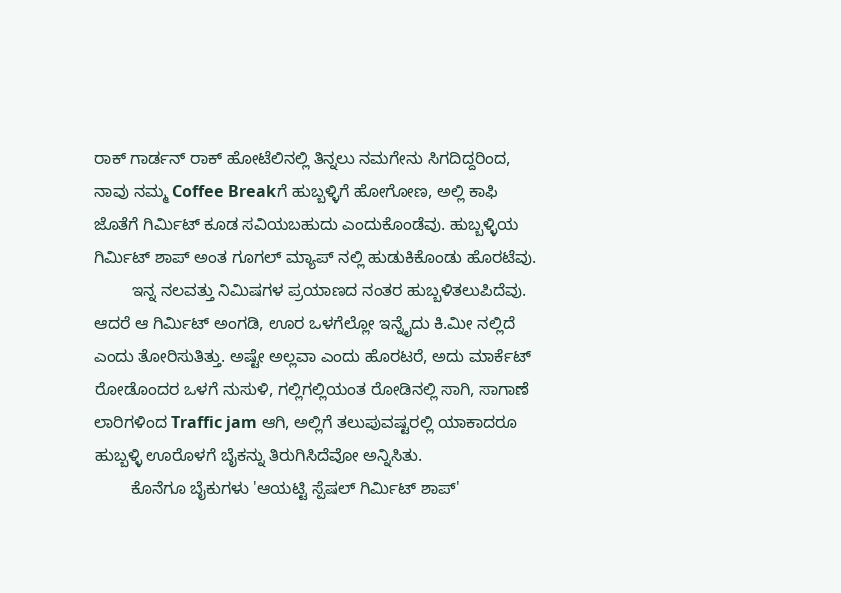ರಾಕ್ ಗಾರ್ಡನ್ ರಾಕ್ ಹೋಟೆಲಿನಲ್ಲಿ ತಿನ್ನಲು ನಮಗೇನು ಸಿಗದಿದ್ದರಿಂದ, ನಾವು ನಮ್ಮ Coffee Breakಗೆ ಹುಬ್ಬಳ್ಳಿಗೆ ಹೋಗೋಣ, ಅಲ್ಲಿ ಕಾಫಿ ಜೊತೆಗೆ ಗಿರ್ಮಿಟ್ ಕೂಡ ಸವಿಯಬಹುದು ಎಂದುಕೊಂಡೆವು. ಹುಬ್ಬಳ್ಳಿಯ ಗಿರ್ಮಿಟ್ ಶಾಪ್ ಅಂತ ಗೂಗಲ್ ಮ್ಯಾಪ್ ನಲ್ಲಿ ಹುಡುಕಿಕೊಂಡು ಹೊರಟೆವು.
        ಇನ್ನ ನಲವತ್ತು ನಿಮಿಷಗಳ ಪ್ರಯಾಣದ ನಂತರ ಹುಬ್ಬಳಿತಲುಪಿದೆವು. ಆದರೆ ಆ ಗಿರ್ಮಿಟ್ ಅಂಗಡಿ, ಊರ ಒಳಗೆಲ್ಲೋ ಇನ್ನೈದು ಕಿ.ಮೀ ನಲ್ಲಿದೆ ಎಂದು ತೋರಿಸುತಿತ್ತು. ಅಷ್ಟೇ ಅಲ್ಲವಾ ಎಂದು ಹೊರಟರೆ, ಅದು ಮಾರ್ಕೆಟ್ ರೋಡೊಂದರ ಒಳಗೆ ನುಸುಳಿ, ಗಲ್ಲಿಗಲ್ಲಿಯಂತ ರೋಡಿನಲ್ಲಿ ಸಾಗಿ, ಸಾಗಾಣೆ ಲಾರಿಗಳಿಂದ Traffic jam ಆಗಿ, ಅಲ್ಲಿಗೆ ತಲುಪುವಷ್ಟರಲ್ಲಿ ಯಾಕಾದರೂ ಹುಬ್ಬಳ್ಳಿ ಊರೊಳಗೆ ಬೈಕನ್ನು ತಿರುಗಿಸಿದೆವೋ ಅನ್ನಿಸಿತು.
        ಕೊನೆಗೂ ಬೈಕುಗಳು 'ಆಯಟ್ಟಿ ಸ್ಪೆಷಲ್ ಗಿರ್ಮಿಟ್ ಶಾಪ್'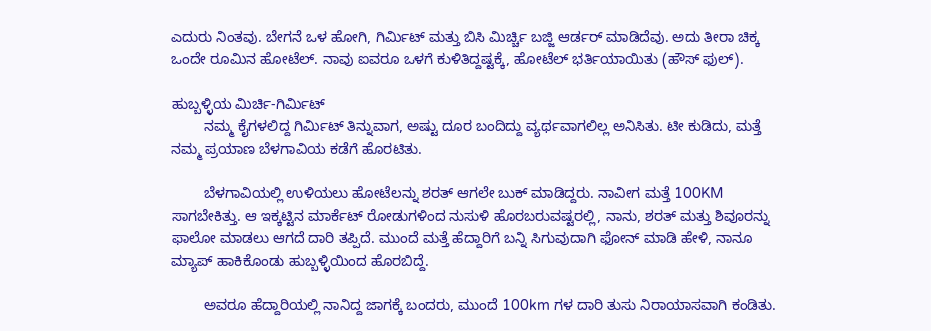ಎದುರು ನಿಂತವು. ಬೇಗನೆ ಒಳ ಹೋಗಿ, ಗಿರ್ಮಿಟ್ ಮತ್ತು ಬಿಸಿ ಮಿರ್ಚ್ಚಿ ಬಜ್ಜಿ ಆರ್ಡರ್ ಮಾಡಿದೆವು. ಅದು ತೀರಾ ಚಿಕ್ಕ ಒಂದೇ ರೂಮಿನ ಹೋಟೆಲ್. ನಾವು ಐವರೂ ಒಳಗೆ ಕುಳಿತಿದ್ದಷ್ಟಕ್ಕೆ, ಹೋಟೆಲ್ ಭರ್ತಿಯಾಯಿತು (ಹೌಸ್ ಫುಲ್).

ಹುಬ್ಬಳ್ಳಿಯ ಮಿರ್ಚಿ-ಗಿರ್ಮಿಟ್
        ನಮ್ಮ ಕೈಗಳಲಿದ್ದ ಗಿರ್ಮಿಟ್ ತಿನ್ನುವಾಗ, ಅಷ್ಟು ದೂರ ಬಂದಿದ್ದು ವ್ಯರ್ಥವಾಗಲಿಲ್ಲ ಅನಿಸಿತು. ಟೀ ಕುಡಿದು, ಮತ್ತೆ ನಮ್ಮ ಪ್ರಯಾಣ ಬೆಳಗಾವಿಯ ಕಡೆಗೆ ಹೊರಟಿತು.

        ಬೆಳಗಾವಿಯಲ್ಲಿ ಉಳಿಯಲು ಹೋಟೆಲನ್ನು ಶರತ್ ಆಗಲೇ ಬುಕ್ ಮಾಡಿದ್ದರು. ನಾವೀಗ ಮತ್ತೆ 100KM ಸಾಗಬೇಕಿತ್ತು. ಆ ಇಕ್ಕಟ್ಟಿನ ಮಾರ್ಕೆಟ್ ರೋಡುಗಳಿಂದ ನುಸುಳಿ ಹೊರಬರುವಷ್ಟರಲ್ಲಿ, ನಾನು, ಶರತ್ ಮತ್ತು ಶಿವೂರನ್ನು ಫಾಲೋ ಮಾಡಲು ಆಗದೆ ದಾರಿ ತಪ್ಪಿದೆ. ಮುಂದೆ ಮತ್ತೆ ಹೆದ್ದಾರಿಗೆ ಬನ್ನಿ ಸಿಗುವುದಾಗಿ ಫೋನ್ ಮಾಡಿ ಹೇಳಿ, ನಾನೂ ಮ್ಯಾಪ್ ಹಾಕಿಕೊಂಡು ಹುಬ್ಬಳ್ಳಿಯಿಂದ ಹೊರಬಿದ್ದೆ.

        ಅವರೂ ಹೆದ್ದಾರಿಯಲ್ಲಿ ನಾನಿದ್ದ ಜಾಗಕ್ಕೆ ಬಂದರು, ಮುಂದೆ 100km ಗಳ ದಾರಿ ತುಸು ನಿರಾಯಾಸವಾಗಿ ಕಂಡಿತು.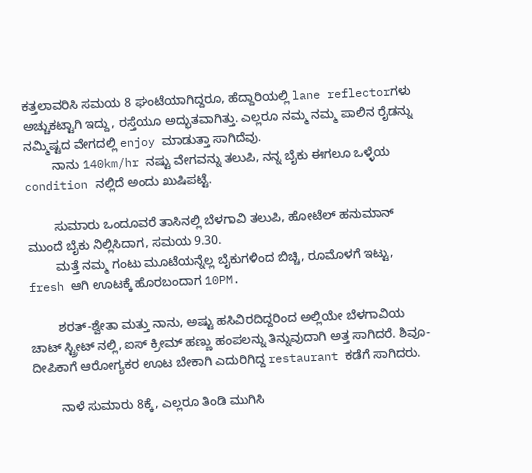ಕತ್ತಲಾವರಿಸಿ ಸಮಯ 8 ಘಂಟೆಯಾಗಿದ್ದರೂ, ಹೆದ್ದಾರಿಯಲ್ಲಿ lane reflectorಗಳು ಅಚ್ಚುಕಟ್ಟಾಗಿ ಇದ್ದು, ರಸ್ತೆಯೂ ಅದ್ಭುತವಾಗಿತ್ತು. ಎಲ್ಲರೂ ನಮ್ಮ ನಮ್ಮ ಪಾಲಿನ ರೈಡನ್ನು ನಮ್ಮಿಷ್ಟದ ವೇಗದಲ್ಲಿ enjoy ಮಾಡುತ್ತಾ ಸಾಗಿದೆವು.
        ನಾನು 140km/hr ನಷ್ಟು ವೇಗವನ್ನು ತಲುಪಿ, ನನ್ನ ಬೈಕು ಈಗಲೂ ಒಳ್ಳೆಯ condition ನಲ್ಲಿದೆ ಅಂದು ಖುಷಿಪಟ್ಟೆ.

        ಸುಮಾರು ಒಂದೂವರೆ ತಾಸಿನಲ್ಲಿ ಬೆಳಗಾವಿ ತಲುಪಿ, ಹೋಟೆಲ್ ಹನುಮಾನ್ ಮುಂದೆ ಬೈಕು ನಿಲ್ಲಿಸಿದಾಗ, ಸಮಯ 9.30.
        ಮತ್ತೆ ನಮ್ಮ ಗಂಟು ಮೂಟೆಯನ್ನೆಲ್ಲ ಬೈಕುಗಳಿಂದ ಬಿಚ್ಚಿ, ರೂಮೊಳಗೆ ಇಟ್ಟು, fresh ಆಗಿ ಊಟಕ್ಕೆ ಹೊರಬಂದಾಗ 10PM.

        ಶರತ್-ಶ್ವೇತಾ ಮತ್ತು ನಾನು, ಅಷ್ಟು ಹಸಿವಿರದಿದ್ದರಿಂದ ಅಲ್ಲಿಯೇ ಬೆಳಗಾವಿಯ ಚಾಟ್ ಸ್ಟ್ರೀಟ್ ನಲ್ಲಿ, ಐಸ್ ಕ್ರೀಮ್ ಹಣ್ಣು ಹಂಪಲನ್ನು ತಿನ್ನುವುದಾಗಿ ಅತ್ತ ಸಾಗಿದರೆ. ಶಿವೂ-ದೀಪಿಕಾಗೆ ಆರೋಗ್ಯಕರ ಊಟ ಬೇಕಾಗಿ ಎದುರಿಗಿದ್ದ restaurant ಕಡೆಗೆ ಸಾಗಿದರು.

        ನಾಳೆ ಸುಮಾರು 8ಕ್ಕೆ, ಎಲ್ಲರೂ ತಿಂಡಿ ಮುಗಿಸಿ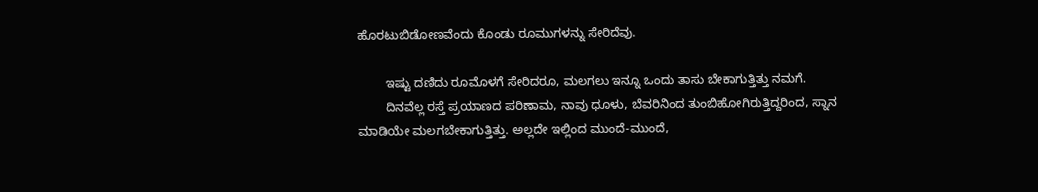ಹೊರಟುಬಿಡೋಣವೆಂದು ಕೊಂಡು ರೂಮುಗಳನ್ನು ಸೇರಿದೆವು.

        ಇಷ್ಟು ದಣಿದು ರೂಮೊಳಗೆ ಸೇರಿದರೂ, ಮಲಗಲು ಇನ್ನೂ ಒಂದು ತಾಸು ಬೇಕಾಗುತ್ತಿತ್ತು ನಮಗೆ.
        ದಿನವೆಲ್ಲ ರಸ್ತೆ ಪ್ರಯಾಣದ ಪರಿಣಾಮ, ನಾವು ಧೂಳು, ಬೆವರಿನಿಂದ ತುಂಬಿಹೋಗಿರುತ್ತಿದ್ದರಿಂದ, ಸ್ನಾನ ಮಾಡಿಯೇ ಮಲಗಬೇಕಾಗುತ್ತಿತ್ತು. ಅಲ್ಲದೇ ಇಲ್ಲಿಂದ ಮುಂದೆ-ಮುಂದೆ,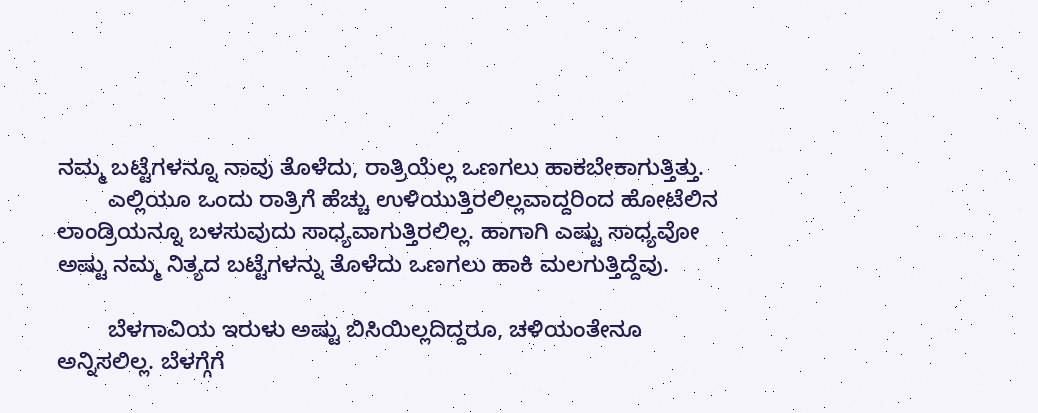ನಮ್ಮ ಬಟ್ಟೆಗಳನ್ನೂ ನಾವು ತೊಳೆದು, ರಾತ್ರಿಯೆಲ್ಲ ಒಣಗಲು ಹಾಕಬೇಕಾಗುತ್ತಿತ್ತು.
        ಎಲ್ಲಿಯೂ ಒಂದು ರಾತ್ರಿಗೆ ಹೆಚ್ಚು ಉಳಿಯುತ್ತಿರಲಿಲ್ಲವಾದ್ದರಿಂದ ಹೋಟೆಲಿನ ಲಾಂಡ್ರಿಯನ್ನೂ ಬಳಸುವುದು ಸಾಧ್ಯವಾಗುತ್ತಿರಲಿಲ್ಲ. ಹಾಗಾಗಿ ಎಷ್ಟು ಸಾಧ್ಯವೋ ಅಷ್ಟು ನಮ್ಮ ನಿತ್ಯದ ಬಟ್ಟೆಗಳನ್ನು ತೊಳೆದು ಒಣಗಲು ಹಾಕಿ ಮಲಗುತ್ತಿದ್ದೆವು.

        ಬೆಳಗಾವಿಯ ಇರುಳು ಅಷ್ಟು ಬಿಸಿಯಿಲ್ಲದಿದ್ದರೂ, ಚಳಿಯಂತೇನೂ ಅನ್ನಿಸಲಿಲ್ಲ. ಬೆಳಗ್ಗೆಗೆ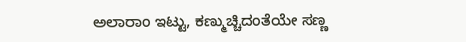ಅಲಾರಾಂ ಇಟ್ಟು, ಕಣ್ಮುಚ್ಚಿದಂತೆಯೇ ಸಣ್ಣ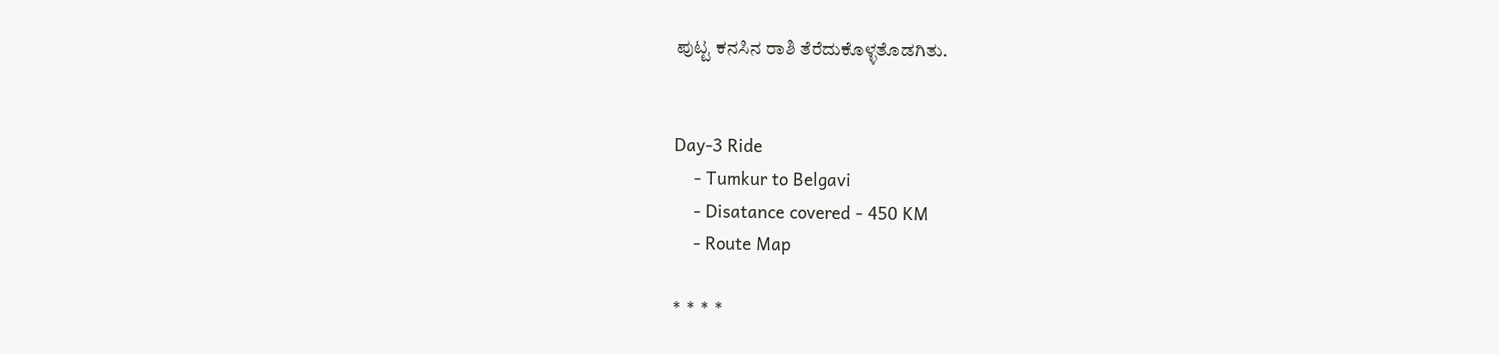ಪುಟ್ಟ ಕನಸಿನ ರಾಶಿ ತೆರೆದುಕೊಳ್ಳತೊಡಗಿತು.


Day-3 Ride
    - Tumkur to Belgavi
    - Disatance covered - 450 KM
    - Route Map

* * * *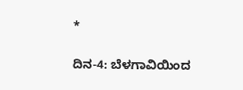*

ದಿನ-4: ಬೆಳಗಾವಿಯಿಂದ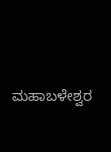ಮಹಾಬಳೇಶ್ವರ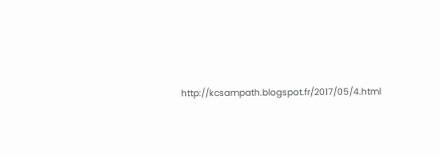http://kcsampath.blogspot.fr/2017/05/4.html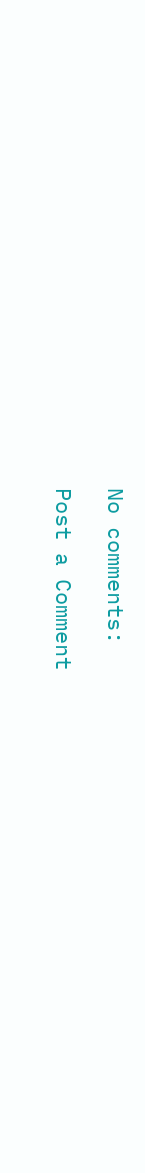No comments:

Post a Comment